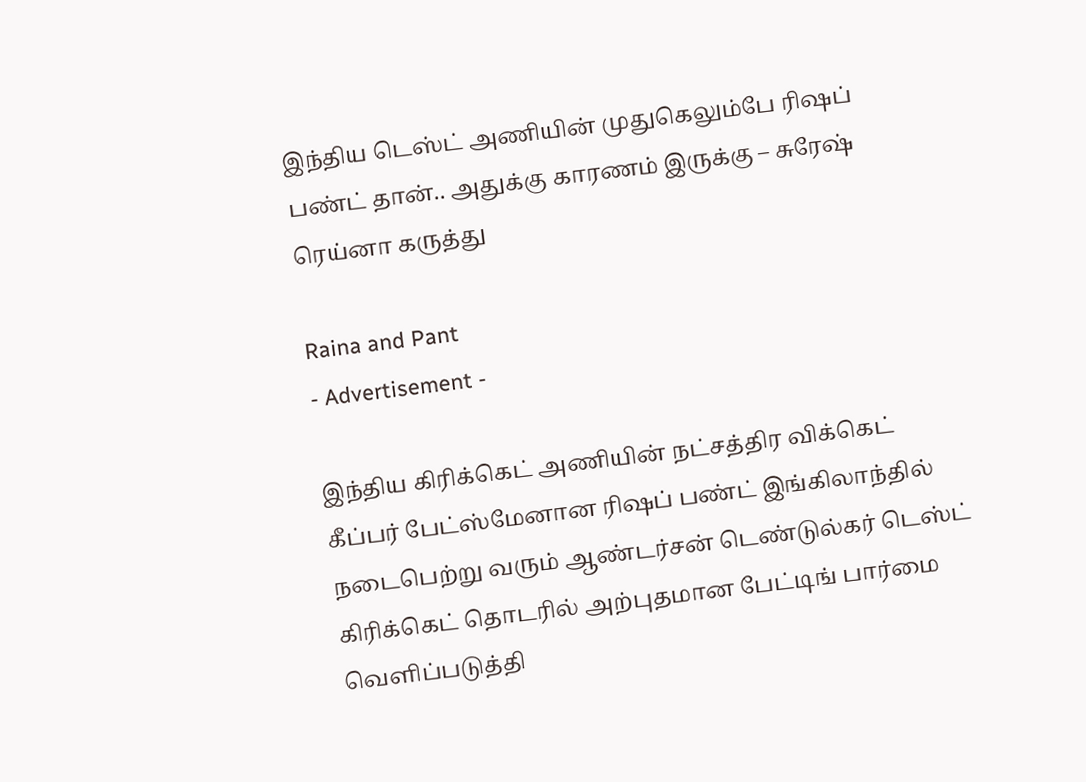இந்திய டெஸ்ட் அணியின் முதுகெலும்பே ரிஷப் பண்ட் தான்.. அதுக்கு காரணம் இருக்கு – சுரேஷ் ரெய்னா கருத்து

Raina and Pant
- Advertisement -

இந்திய கிரிக்கெட் அணியின் நட்சத்திர விக்கெட் கீப்பர் பேட்ஸ்மேனான ரிஷப் பண்ட் இங்கிலாந்தில் நடைபெற்று வரும் ஆண்டர்சன் டெண்டுல்கர் டெஸ்ட் கிரிக்கெட் தொடரில் அற்புதமான பேட்டிங் பார்மை வெளிப்படுத்தி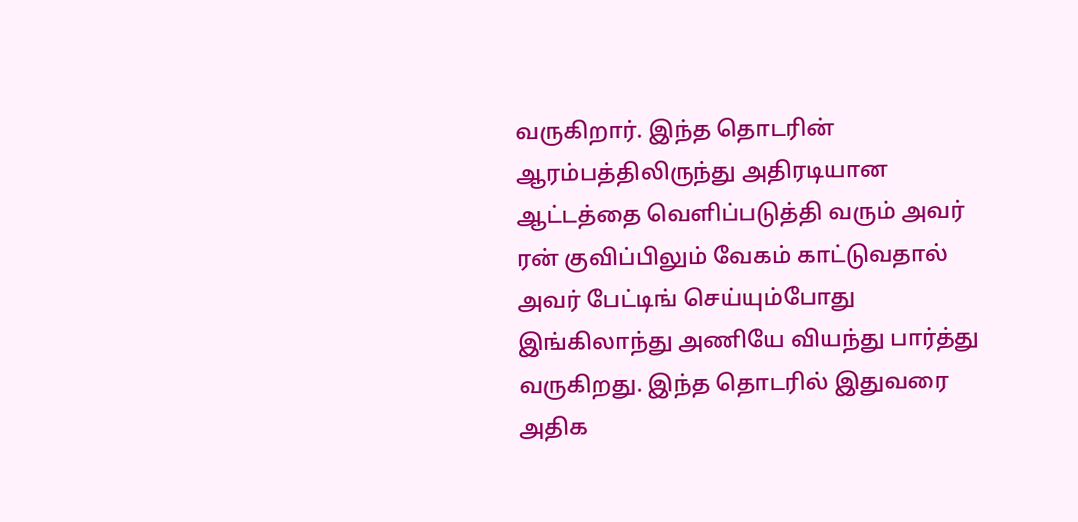வருகிறார். இந்த தொடரின் ஆரம்பத்திலிருந்து அதிரடியான ஆட்டத்தை வெளிப்படுத்தி வரும் அவர் ரன் குவிப்பிலும் வேகம் காட்டுவதால் அவர் பேட்டிங் செய்யும்போது இங்கிலாந்து அணியே வியந்து பார்த்து வருகிறது. இந்த தொடரில் இதுவரை அதிக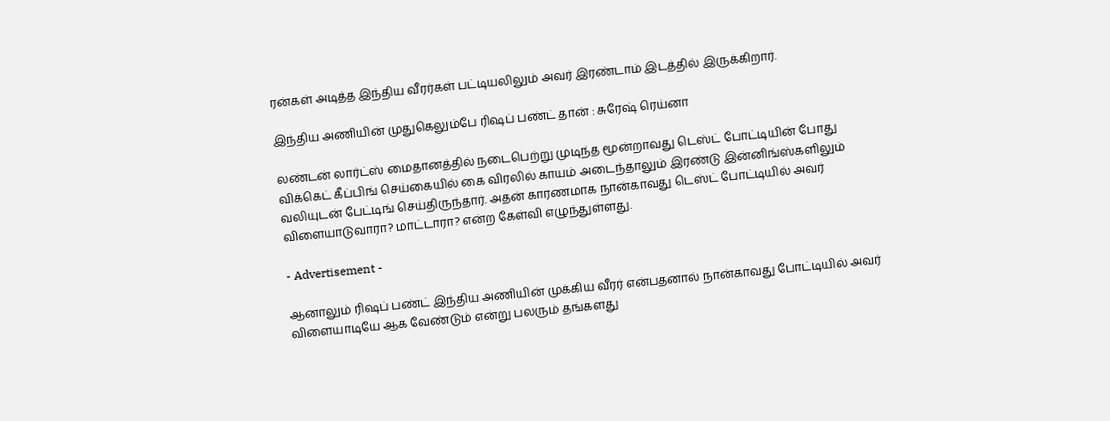ரன்கள் அடித்த இந்திய வீரர்கள் பட்டியலிலும் அவர் இரண்டாம் இடத்தில் இருக்கிறார்.

இந்திய அணியின் முதுகெலும்பே ரிஷப் பண்ட் தான் : சுரேஷ் ரெய்னா

லண்டன் லார்ட்ஸ் மைதானத்தில் நடைபெற்று முடிந்த மூன்றாவது டெஸ்ட் போட்டியின் போது விக்கெட் கீப்பிங் செய்கையில் கை விரலில் காயம் அடைந்தாலும் இரண்டு இன்னிங்ஸ்களிலும் வலியுடன் பேட்டிங் செய்திருந்தார். அதன் காரணமாக நான்காவது டெஸ்ட் போட்டியில் அவர் விளையாடுவாரா? மாட்டாரா? என்ற கேள்வி எழுந்துள்ளது.

- Advertisement -

ஆனாலும் ரிஷப் பண்ட் இந்திய அணியின் முக்கிய வீரர் என்பதனால் நான்காவது போட்டியில் அவர் விளையாடியே ஆக வேண்டும் என்று பலரும் தங்களது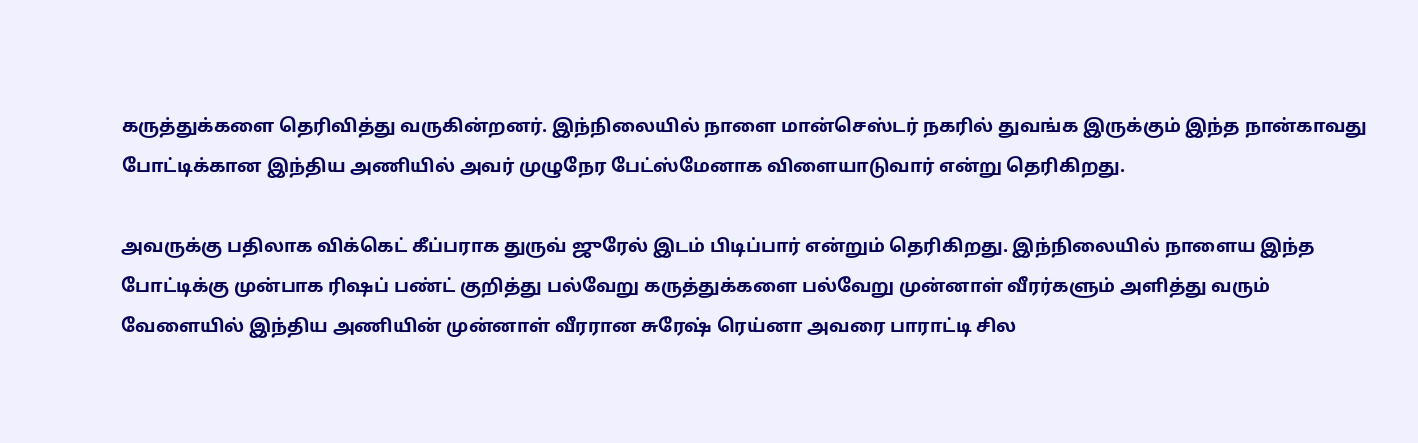கருத்துக்களை தெரிவித்து வருகின்றனர். இந்நிலையில் நாளை மான்செஸ்டர் நகரில் துவங்க இருக்கும் இந்த நான்காவது போட்டிக்கான இந்திய அணியில் அவர் முழுநேர பேட்ஸ்மேனாக விளையாடுவார் என்று தெரிகிறது.

அவருக்கு பதிலாக விக்கெட் கீப்பராக துருவ் ஜுரேல் இடம் பிடிப்பார் என்றும் தெரிகிறது. இந்நிலையில் நாளைய இந்த போட்டிக்கு முன்பாக ரிஷப் பண்ட் குறித்து பல்வேறு கருத்துக்களை பல்வேறு முன்னாள் வீரர்களும் அளித்து வரும் வேளையில் இந்திய அணியின் முன்னாள் வீரரான சுரேஷ் ரெய்னா அவரை பாராட்டி சில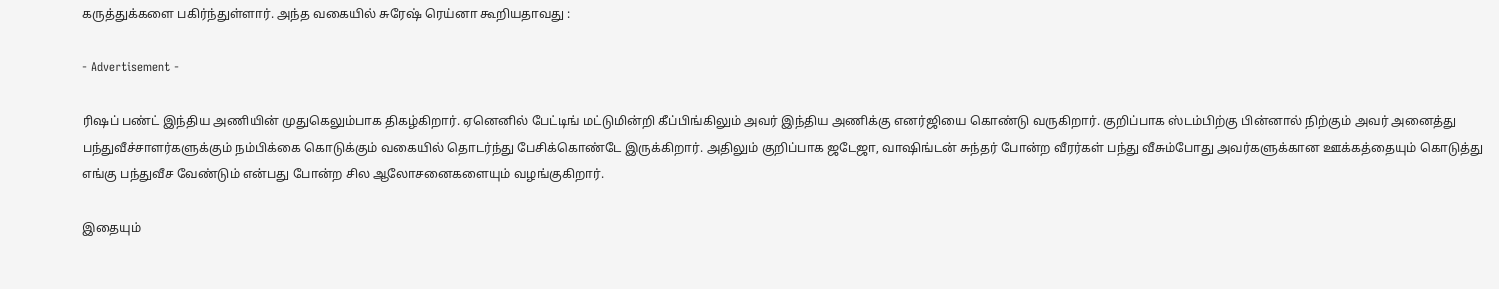கருத்துக்களை பகிர்ந்துள்ளார். அந்த வகையில் சுரேஷ் ரெய்னா கூறியதாவது :

- Advertisement -

ரிஷப் பண்ட் இந்திய அணியின் முதுகெலும்பாக திகழ்கிறார். ஏனெனில் பேட்டிங் மட்டுமின்றி கீப்பிங்கிலும் அவர் இந்திய அணிக்கு எனர்ஜியை கொண்டு வருகிறார். குறிப்பாக ஸ்டம்பிற்கு பின்னால் நிற்கும் அவர் அனைத்து பந்துவீச்சாளர்களுக்கும் நம்பிக்கை கொடுக்கும் வகையில் தொடர்ந்து பேசிக்கொண்டே இருக்கிறார். அதிலும் குறிப்பாக ஜடேஜா, வாஷிங்டன் சுந்தர் போன்ற வீரர்கள் பந்து வீசும்போது அவர்களுக்கான ஊக்கத்தையும் கொடுத்து எங்கு பந்துவீச வேண்டும் என்பது போன்ற சில ஆலோசனைகளையும் வழங்குகிறார்.

இதையும்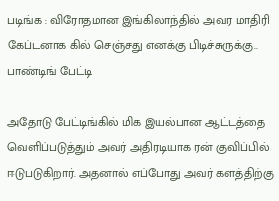படிங்க : விரோதமான இங்கிலாந்தில் அவர மாதிரி கேப்டனாக கில் செஞ்சது எனக்கு பிடிச்சுருக்கு.. பாண்டிங் பேட்டி

அதோடு பேட்டிங்கில் மிக இயல்பான ஆட்டத்தை வெளிப்படுத்தும் அவர் அதிரடியாக ரன் குவிப்பில் ஈடுபடுகிறார். அதனால் எப்போது அவர் களத்திற்கு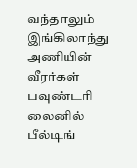வந்தாலும் இங்கிலாந்து அணியின் வீரர்கள் பவுண்டரி லைனில் பீல்டிங்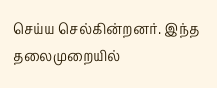செய்ய செல்கின்றனர். இந்த தலைமுறையில்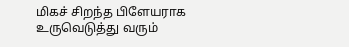மிகச் சிறந்த பிளேயராக உருவெடுத்து வரும்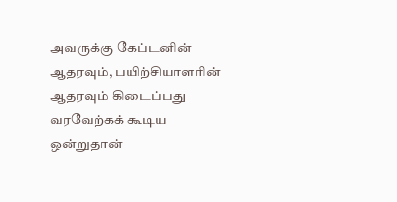அவருக்கு கேப்டனின் ஆதரவும், பயிற்சியாளரின் ஆதரவும் கிடைப்பது வரவேற்கக் கூடிய ஒன்றுதான்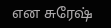என சுரேஷ்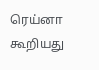ரெய்னா கூறியது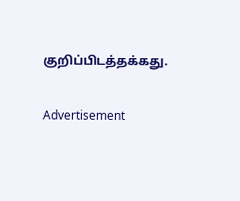குறிப்பிடத்தக்கது.

Advertisement